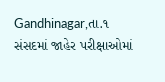Gandhinagar,તા.૧
સંસદમાં જાહેર પરીક્ષાઓમાં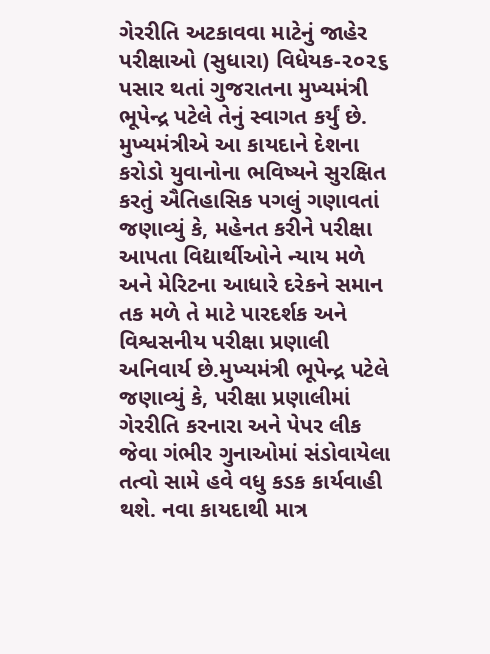ગેરરીતિ અટકાવવા માટેનું જાહેર પરીક્ષાઓ (સુધારા) વિધેયક-૨૦૨૬ પસાર થતાં ગુજરાતના મુખ્યમંત્રી ભૂપેન્દ્ર પટેલે તેનું સ્વાગત કર્યું છે. મુખ્યમંત્રીએ આ કાયદાને દેશના કરોડો યુવાનોના ભવિષ્યને સુરક્ષિત કરતું ઐતિહાસિક પગલું ગણાવતાં જણાવ્યું કે, મહેનત કરીને પરીક્ષા આપતા વિદ્યાર્થીઓને ન્યાય મળે અને મેરિટના આધારે દરેકને સમાન તક મળે તે માટે પારદર્શક અને વિશ્વસનીય પરીક્ષા પ્રણાલી અનિવાર્ય છે.મુખ્યમંત્રી ભૂપેન્દ્ર પટેલે જણાવ્યું કે, પરીક્ષા પ્રણાલીમાં ગેરરીતિ કરનારા અને પેપર લીક જેવા ગંભીર ગુનાઓમાં સંડોવાયેલા તત્વો સામે હવે વધુ કડક કાર્યવાહી થશે. નવા કાયદાથી માત્ર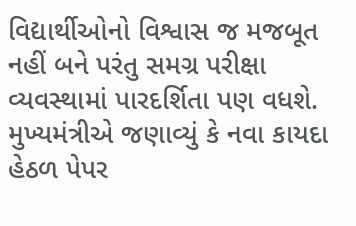વિદ્યાર્થીઓનો વિશ્વાસ જ મજબૂત નહીં બને પરંતુ સમગ્ર પરીક્ષા વ્યવસ્થામાં પારદર્શિતા પણ વધશે.
મુખ્યમંત્રીએ જણાવ્યું કે નવા કાયદા હેઠળ પેપર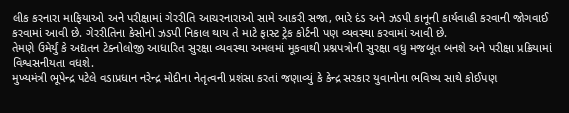લીક કરનારા માફિયાઓ અને પરીક્ષામાં ગેરરીતિ આચરનારાઓ સામે આકરી સજા, ભારે દંડ અને ઝડપી કાનૂની કાર્યવાહી કરવાની જોગવાઈ કરવામાં આવી છે. ગેરરીતિના કેસોનો ઝડપી નિકાલ થાય તે માટે ફાસ્ટ ટ્રેક કોર્ટની પણ વ્યવસ્થા કરવામાં આવી છે.
તેમણે ઉમેર્યું કે અદ્યતન ટેક્નોલોજી આધારિત સુરક્ષા વ્યવસ્થા અમલમાં મૂકવાથી પ્રશ્નપત્રોની સુરક્ષા વધુ મજબૂત બનશે અને પરીક્ષા પ્રક્રિયામાં વિશ્વસનીયતા વધશે.
મુખ્યમંત્રી ભૂપેન્દ્ર પટેલે વડાપ્રધાન નરેન્દ્ર મોદીના નેતૃત્વની પ્રશંસા કરતાં જણાવ્યું કે કેન્દ્ર સરકાર યુવાનોના ભવિષ્ય સાથે કોઈપણ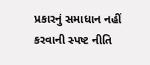પ્રકારનું સમાધાન નહીં કરવાની સ્પષ્ટ નીતિ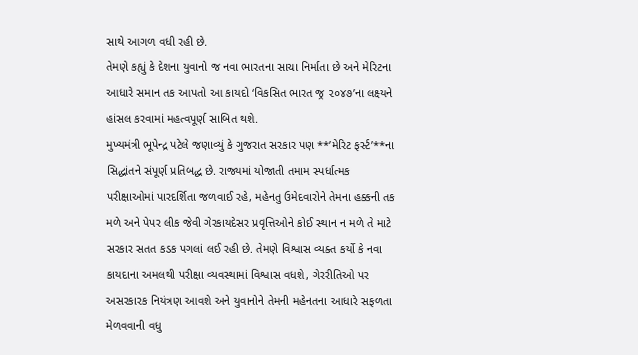સાથે આગળ વધી રહી છે.
તેમણે કહ્યું કે દેશના યુવાનો જ નવા ભારતના સાચા નિર્માતા છે અને મેરિટના આધારે સમાન તક આપતો આ કાયદો ‘વિકસિત ભારત જ્ર ૨૦૪૭’ના લક્ષ્યને હાંસલ કરવામાં મહત્વપૂર્ણ સાબિત થશે.
મુખ્યમંત્રી ભૂપેન્દ્ર પટેલે જણાવ્યું કે ગુજરાત સરકાર પણ **’મેરિટ ફર્સ્ટ’**ના સિદ્ધાંતને સંપૂર્ણ પ્રતિબદ્ધ છે. રાજ્યમાં યોજાતી તમામ સ્પર્ધાત્મક પરીક્ષાઓમાં પારદર્શિતા જળવાઈ રહે, મહેનતુ ઉમેદવારોને તેમના હક્કની તક મળે અને પેપર લીક જેવી ગેરકાયદેસર પ્રવૃત્તિઓને કોઈ સ્થાન ન મળે તે માટે સરકાર સતત કડક પગલાં લઈ રહી છે. તેમણે વિશ્વાસ વ્યક્ત કર્યો કે નવા કાયદાના અમલથી પરીક્ષા વ્યવસ્થામાં વિશ્વાસ વધશે, ગેરરીતિઓ પર અસરકારક નિયંત્રણ આવશે અને યુવાનોને તેમની મહેનતના આધારે સફળતા મેળવવાની વધુ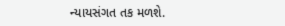ન્યાયસંગત તક મળશે.